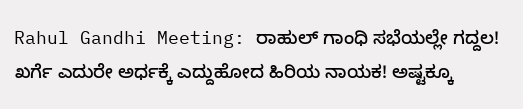Rahul Gandhi Meeting: ರಾಹುಲ್ ಗಾಂಧಿ ಸಭೆಯಲ್ಲೇ ಗದ್ದಲ! ಖರ್ಗೆ ಎದುರೇ ಅರ್ಧಕ್ಕೆ ಎದ್ದುಹೋದ ಹಿರಿಯ ನಾಯಕ! ಅಷ್ಟಕ್ಕೂ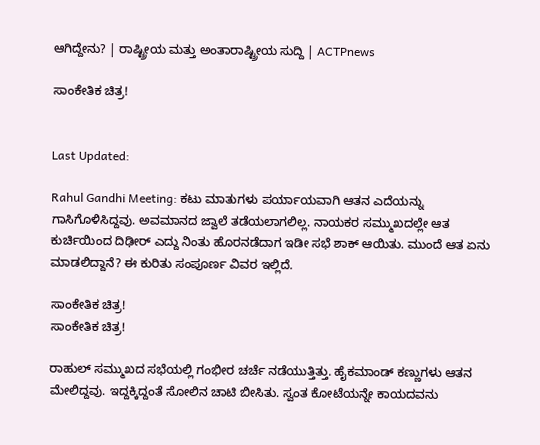ಆಗಿದ್ದೇನು? | ರಾಷ್ಟ್ರೀಯ ಮತ್ತು ಅಂತಾರಾಷ್ಟ್ರೀಯ ಸುದ್ದಿ | ACTPnews

ಸಾಂಕೇತಿಕ ಚಿತ್ರ!


Last Updated:

Rahul Gandhi Meeting: ಕಟು ಮಾತುಗಳು ಪರ್ಯಾಯವಾಗಿ ಆತನ ಎದೆಯನ್ನು ಗಾಸಿಗೊಳಿಸಿದ್ದವು. ಅವಮಾನದ ಜ್ವಾಲೆ ತಡೆಯಲಾಗಲಿಲ್ಲ. ನಾಯಕರ ಸಮ್ಮುಖದಲ್ಲೇ ಆತ ಕುರ್ಚಿಯಿಂದ ದಿಢೀರ್ ಎದ್ದು ನಿಂತು ಹೊರನಡೆದಾಗ ಇಡೀ ಸಭೆ ಶಾಕ್ ಆಯಿತು. ಮುಂದೆ ಆತ ಏನು ಮಾಡಲಿದ್ದಾನೆ? ಈ ಕುರಿತು ಸಂಪೂರ್ಣ ವಿವರ ಇಲ್ಲಿದೆ.

ಸಾಂಕೇತಿಕ ಚಿತ್ರ!
ಸಾಂಕೇತಿಕ ಚಿತ್ರ!

ರಾಹುಲ್ ಸಮ್ಮುಖದ ಸಭೆಯಲ್ಲಿ ಗಂಭೀರ ಚರ್ಚೆ ನಡೆಯುತ್ತಿತ್ತು. ಹೈಕಮಾಂಡ್ ಕಣ್ಣುಗಳು ಆತನ ಮೇಲಿದ್ದವು. ಇದ್ದಕ್ಕಿದ್ದಂತೆ ಸೋಲಿನ ಚಾಟಿ ಬೀಸಿತು. ಸ್ವಂತ ಕೋಟೆಯನ್ನೇ ಕಾಯದವನು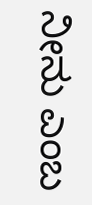ನೀನು ಎಂಬ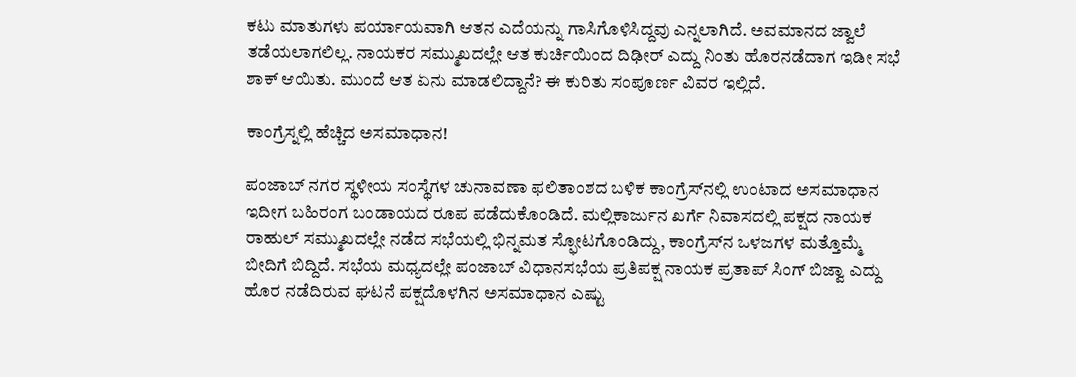ಕಟು ಮಾತುಗಳು ಪರ್ಯಾಯವಾಗಿ ಆತನ ಎದೆಯನ್ನು ಗಾಸಿಗೊಳಿಸಿದ್ದವು ಎನ್ನಲಾಗಿದೆ. ಅವಮಾನದ ಜ್ವಾಲೆ ತಡೆಯಲಾಗಲಿಲ್ಲ. ನಾಯಕರ ಸಮ್ಮುಖದಲ್ಲೇ ಆತ ಕುರ್ಚಿಯಿಂದ ದಿಢೀರ್ ಎದ್ದು ನಿಂತು ಹೊರನಡೆದಾಗ ಇಡೀ ಸಭೆ ಶಾಕ್ ಆಯಿತು. ಮುಂದೆ ಆತ ಏನು ಮಾಡಲಿದ್ದಾನೆ? ಈ ಕುರಿತು ಸಂಪೂರ್ಣ ವಿವರ ಇಲ್ಲಿದೆ.

ಕಾಂಗ್ರೆಸ್ನಲ್ಲಿ ಹೆಚ್ಚಿದ ಅಸಮಾಧಾನ!

ಪಂಜಾಬ್ ನಗರ ಸ್ಥಳೀಯ ಸಂಸ್ಥೆಗಳ ಚುನಾವಣಾ ಫಲಿತಾಂಶದ ಬಳಿಕ ಕಾಂಗ್ರೆಸ್‌ನಲ್ಲಿ ಉಂಟಾದ ಅಸಮಾಧಾನ ಇದೀಗ ಬಹಿರಂಗ ಬಂಡಾಯದ ರೂಪ ಪಡೆದುಕೊಂಡಿದೆ. ಮಲ್ಲಿಕಾರ್ಜುನ ಖರ್ಗೆ ನಿವಾಸದಲ್ಲಿ ಪಕ್ಷದ ನಾಯಕ ರಾಹುಲ್ ಸಮ್ಮುಖದಲ್ಲೇ ನಡೆದ ಸಭೆಯಲ್ಲಿ ಭಿನ್ನಮತ ಸ್ಫೋಟಗೊಂಡಿದ್ದು, ಕಾಂಗ್ರೆಸ್‌ನ ಒಳಜಗಳ ಮತ್ತೊಮ್ಮೆ ಬೀದಿಗೆ ಬಿದ್ದಿದೆ. ಸಭೆಯ ಮಧ್ಯದಲ್ಲೇ ಪಂಜಾಬ್ ವಿಧಾನಸಭೆಯ ಪ್ರತಿಪಕ್ಷ ನಾಯಕ ಪ್ರತಾಪ್ ಸಿಂಗ್ ಬಿಜ್ವಾ ಎದ್ದು ಹೊರ ನಡೆದಿರುವ ಘಟನೆ ಪಕ್ಷದೊಳಗಿನ ಅಸಮಾಧಾನ ಎಷ್ಟು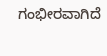ಗಂಭೀರವಾಗಿದೆ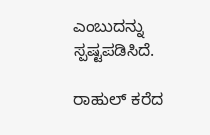ಎಂಬುದನ್ನು ಸ್ಪಷ್ಟಪಡಿಸಿದೆ.

ರಾಹುಲ್ ಕರೆದ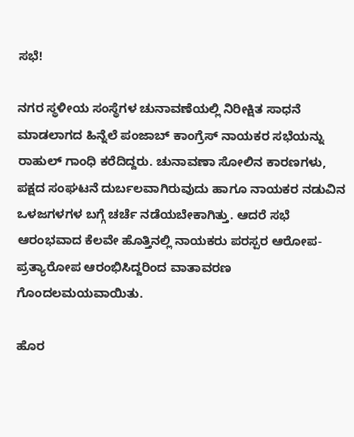ಸಭೆ!

ನಗರ ಸ್ಥಳೀಯ ಸಂಸ್ಥೆಗಳ ಚುನಾವಣೆಯಲ್ಲಿ ನಿರೀಕ್ಷಿತ ಸಾಧನೆ ಮಾಡಲಾಗದ ಹಿನ್ನೆಲೆ ಪಂಜಾಬ್ ಕಾಂಗ್ರೆಸ್ ನಾಯಕರ ಸಭೆಯನ್ನು ರಾಹುಲ್ ಗಾಂಧಿ ಕರೆದಿದ್ದರು. ಚುನಾವಣಾ ಸೋಲಿನ ಕಾರಣಗಳು, ಪಕ್ಷದ ಸಂಘಟನೆ ದುರ್ಬಲವಾಗಿರುವುದು ಹಾಗೂ ನಾಯಕರ ನಡುವಿನ ಒಳಜಗಳಗಳ ಬಗ್ಗೆ ಚರ್ಚೆ ನಡೆಯಬೇಕಾಗಿತ್ತು. ಆದರೆ ಸಭೆ ಆರಂಭವಾದ ಕೆಲವೇ ಹೊತ್ತಿನಲ್ಲಿ ನಾಯಕರು ಪರಸ್ಪರ ಆರೋಪ-ಪ್ರತ್ಯಾರೋಪ ಆರಂಭಿಸಿದ್ದರಿಂದ ವಾತಾವರಣ ಗೊಂದಲಮಯವಾಯಿತು.

ಹೊರ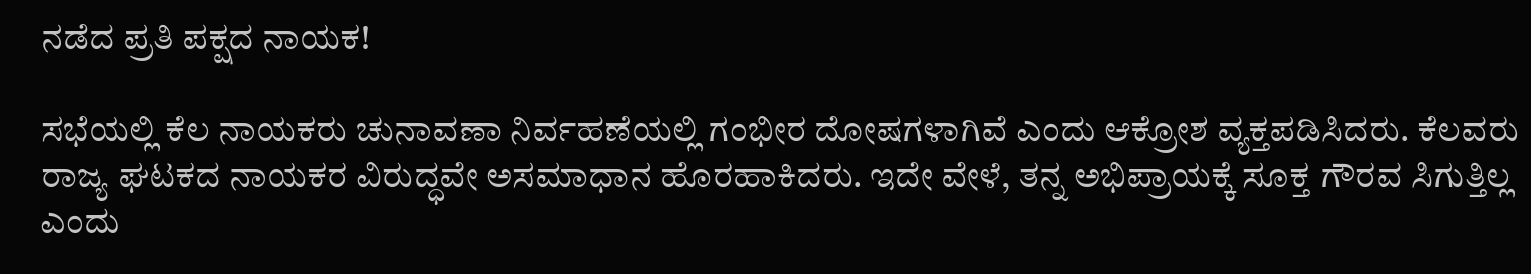ನಡೆದ ಪ್ರತಿ ಪಕ್ಷದ ನಾಯಕ!

ಸಭೆಯಲ್ಲಿ ಕೆಲ ನಾಯಕರು ಚುನಾವಣಾ ನಿರ್ವಹಣೆಯಲ್ಲಿ ಗಂಭೀರ ದೋಷಗಳಾಗಿವೆ ಎಂದು ಆಕ್ರೋಶ ವ್ಯಕ್ತಪಡಿಸಿದರು. ಕೆಲವರು ರಾಜ್ಯ ಘಟಕದ ನಾಯಕರ ವಿರುದ್ಧವೇ ಅಸಮಾಧಾನ ಹೊರಹಾಕಿದರು. ಇದೇ ವೇಳೆ, ತನ್ನ ಅಭಿಪ್ರಾಯಕ್ಕೆ ಸೂಕ್ತ ಗೌರವ ಸಿಗುತ್ತಿಲ್ಲ ಎಂದು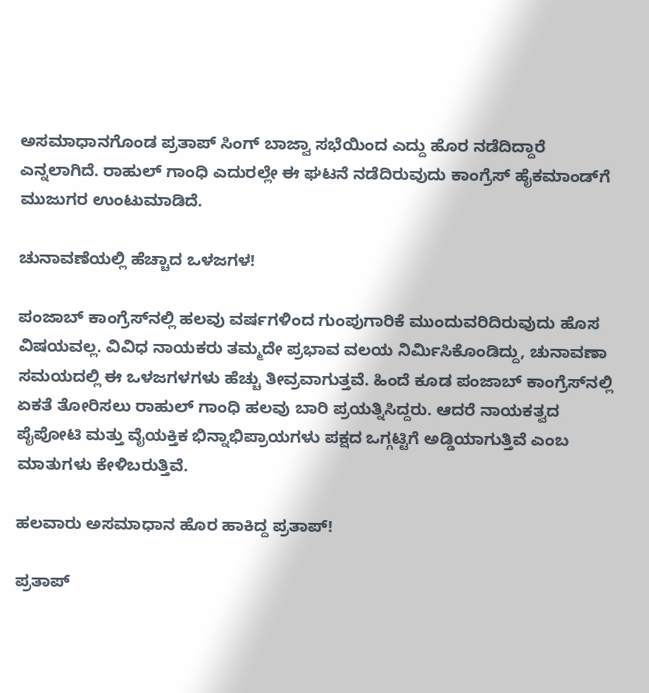ಅಸಮಾಧಾನಗೊಂಡ ಪ್ರತಾಪ್ ಸಿಂಗ್ ಬಾಜ್ವಾ ಸಭೆಯಿಂದ ಎದ್ದು ಹೊರ ನಡೆದಿದ್ದಾರೆ ಎನ್ನಲಾಗಿದೆ. ರಾಹುಲ್ ಗಾಂಧಿ ಎದುರಲ್ಲೇ ಈ ಘಟನೆ ನಡೆದಿರುವುದು ಕಾಂಗ್ರೆಸ್ ಹೈಕಮಾಂಡ್‌ಗೆ ಮುಜುಗರ ಉಂಟುಮಾಡಿದೆ.

ಚುನಾವಣೆಯಲ್ಲಿ ಹೆಚ್ಚಾದ ಒಳಜಗಳ!

ಪಂಜಾಬ್ ಕಾಂಗ್ರೆಸ್‌ನಲ್ಲಿ ಹಲವು ವರ್ಷಗಳಿಂದ ಗುಂಪುಗಾರಿಕೆ ಮುಂದುವರಿದಿರುವುದು ಹೊಸ ವಿಷಯವಲ್ಲ. ವಿವಿಧ ನಾಯಕರು ತಮ್ಮದೇ ಪ್ರಭಾವ ವಲಯ ನಿರ್ಮಿಸಿಕೊಂಡಿದ್ದು, ಚುನಾವಣಾ ಸಮಯದಲ್ಲಿ ಈ ಒಳಜಗಳಗಳು ಹೆಚ್ಚು ತೀವ್ರವಾಗುತ್ತವೆ. ಹಿಂದೆ ಕೂಡ ಪಂಜಾಬ್ ಕಾಂಗ್ರೆಸ್‌ನಲ್ಲಿ ಏಕತೆ ತೋರಿಸಲು ರಾಹುಲ್ ಗಾಂಧಿ ಹಲವು ಬಾರಿ ಪ್ರಯತ್ನಿಸಿದ್ದರು. ಆದರೆ ನಾಯಕತ್ವದ ಪೈಪೋಟಿ ಮತ್ತು ವೈಯಕ್ತಿಕ ಭಿನ್ನಾಭಿಪ್ರಾಯಗಳು ಪಕ್ಷದ ಒಗ್ಗಟ್ಟಿಗೆ ಅಡ್ಡಿಯಾಗುತ್ತಿವೆ ಎಂಬ ಮಾತುಗಳು ಕೇಳಿಬರುತ್ತಿವೆ.

ಹಲವಾರು ಅಸಮಾಧಾನ ಹೊರ ಹಾಕಿದ್ದ ಪ್ರತಾಪ್!

ಪ್ರತಾಪ್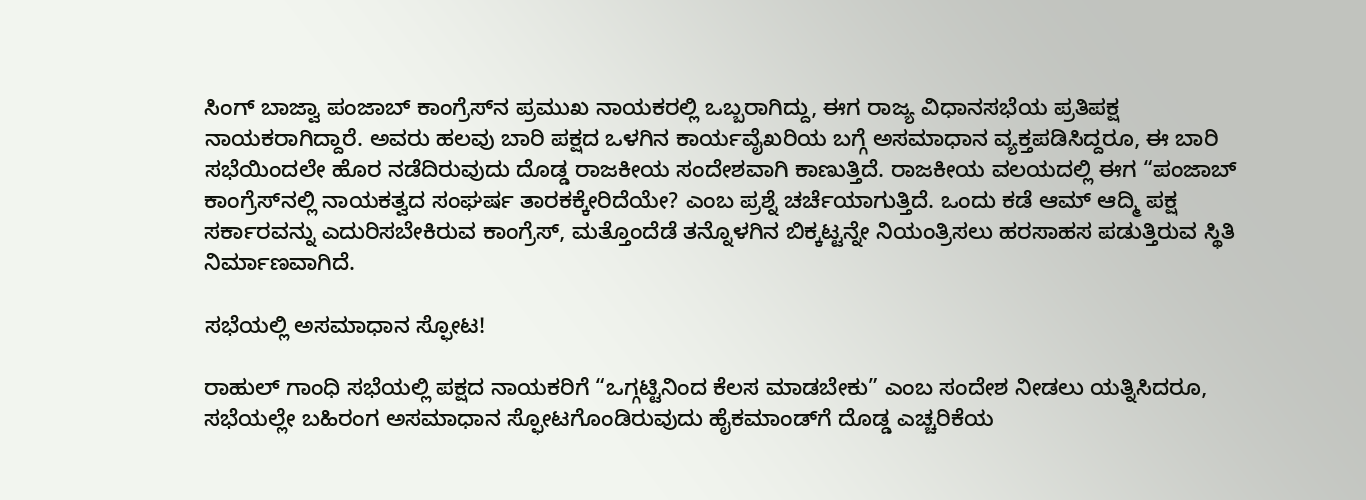ಸಿಂಗ್ ಬಾಜ್ವಾ ಪಂಜಾಬ್ ಕಾಂಗ್ರೆಸ್‌ನ ಪ್ರಮುಖ ನಾಯಕರಲ್ಲಿ ಒಬ್ಬರಾಗಿದ್ದು, ಈಗ ರಾಜ್ಯ ವಿಧಾನಸಭೆಯ ಪ್ರತಿಪಕ್ಷ ನಾಯಕರಾಗಿದ್ದಾರೆ. ಅವರು ಹಲವು ಬಾರಿ ಪಕ್ಷದ ಒಳಗಿನ ಕಾರ್ಯವೈಖರಿಯ ಬಗ್ಗೆ ಅಸಮಾಧಾನ ವ್ಯಕ್ತಪಡಿಸಿದ್ದರೂ, ಈ ಬಾರಿ ಸಭೆಯಿಂದಲೇ ಹೊರ ನಡೆದಿರುವುದು ದೊಡ್ಡ ರಾಜಕೀಯ ಸಂದೇಶವಾಗಿ ಕಾಣುತ್ತಿದೆ. ರಾಜಕೀಯ ವಲಯದಲ್ಲಿ ಈಗ “ಪಂಜಾಬ್ ಕಾಂಗ್ರೆಸ್‌ನಲ್ಲಿ ನಾಯಕತ್ವದ ಸಂಘರ್ಷ ತಾರಕಕ್ಕೇರಿದೆಯೇ? ಎಂಬ ಪ್ರಶ್ನೆ ಚರ್ಚೆಯಾಗುತ್ತಿದೆ. ಒಂದು ಕಡೆ ಆಮ್ ಆದ್ಮಿ ಪಕ್ಷ ಸರ್ಕಾರವನ್ನು ಎದುರಿಸಬೇಕಿರುವ ಕಾಂಗ್ರೆಸ್, ಮತ್ತೊಂದೆಡೆ ತನ್ನೊಳಗಿನ ಬಿಕ್ಕಟ್ಟನ್ನೇ ನಿಯಂತ್ರಿಸಲು ಹರಸಾಹಸ ಪಡುತ್ತಿರುವ ಸ್ಥಿತಿ ನಿರ್ಮಾಣವಾಗಿದೆ.

ಸಭೆಯಲ್ಲಿ ಅಸಮಾಧಾನ ಸ್ಫೋಟ!

ರಾಹುಲ್ ಗಾಂಧಿ ಸಭೆಯಲ್ಲಿ ಪಕ್ಷದ ನಾಯಕರಿಗೆ “ಒಗ್ಗಟ್ಟಿನಿಂದ ಕೆಲಸ ಮಾಡಬೇಕು” ಎಂಬ ಸಂದೇಶ ನೀಡಲು ಯತ್ನಿಸಿದರೂ, ಸಭೆಯಲ್ಲೇ ಬಹಿರಂಗ ಅಸಮಾಧಾನ ಸ್ಫೋಟಗೊಂಡಿರುವುದು ಹೈಕಮಾಂಡ್‌ಗೆ ದೊಡ್ಡ ಎಚ್ಚರಿಕೆಯ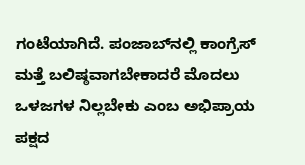ಗಂಟೆಯಾಗಿದೆ. ಪಂಜಾಬ್‌ನಲ್ಲಿ ಕಾಂಗ್ರೆಸ್ ಮತ್ತೆ ಬಲಿಷ್ಠವಾಗಬೇಕಾದರೆ ಮೊದಲು ಒಳಜಗಳ ನಿಲ್ಲಬೇಕು ಎಂಬ ಅಭಿಪ್ರಾಯ ಪಕ್ಷದ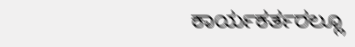ಕಾರ್ಯಕರ್ತರಲ್ಲೂ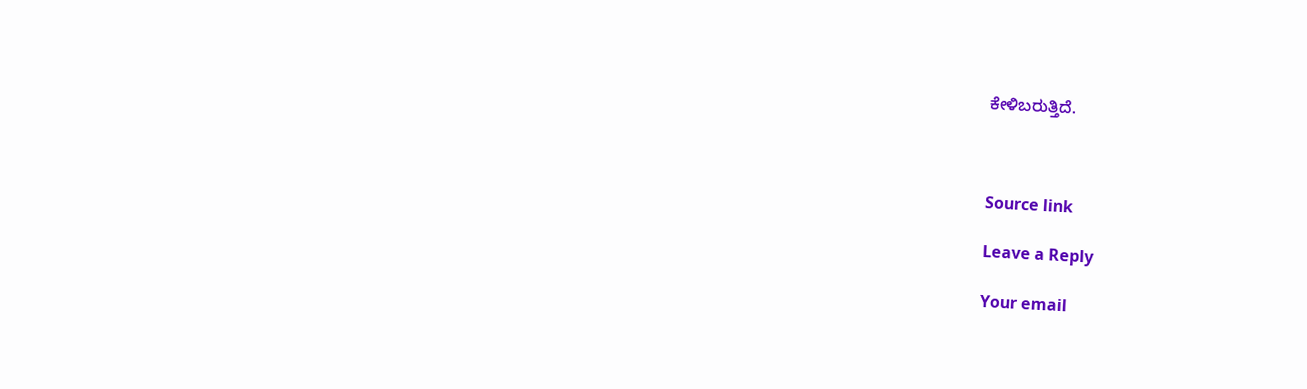ಕೇಳಿಬರುತ್ತಿದೆ.



Source link

Leave a Reply

Your email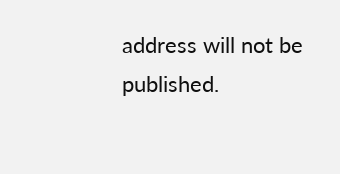address will not be published.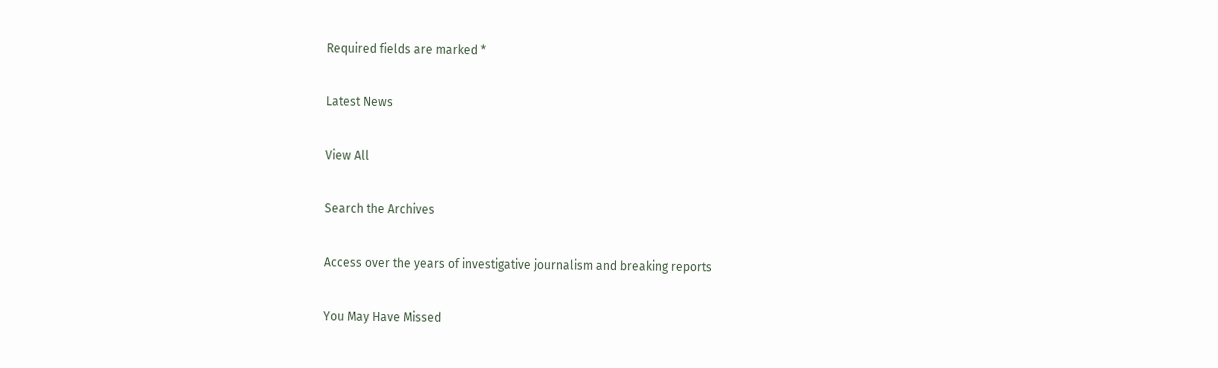Required fields are marked *

Latest News

View All

Search the Archives

Access over the years of investigative journalism and breaking reports

You May Have Missed